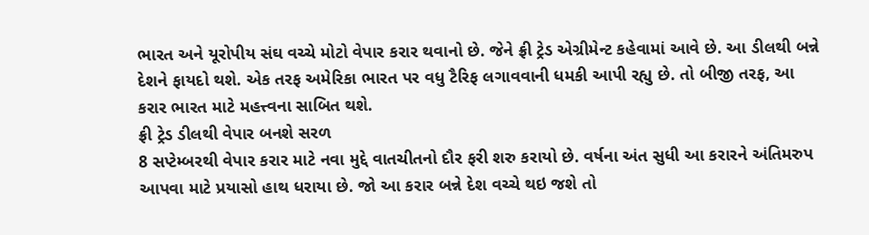ભારત અને યૂરોપીય સંઘ વચ્ચે મોટો વેપાર કરાર થવાનો છે. જેને ફ્રી ટ્રેડ એગ્રીમેન્ટ કહેવામાં આવે છે. આ ડીલથી બન્ને દેશને ફાયદો થશે. એક તરફ અમેરિકા ભારત પર વધુ ટૈરિફ લગાવવાની ધમકી આપી રહ્યુ છે. તો બીજી તરફ, આ કરાર ભારત માટે મહત્ત્વના સાબિત થશે.
ફ્રી ટ્રેડ ડીલથી વેપાર બનશે સરળ
8 સપ્ટેમ્બરથી વેપાર કરાર માટે નવા મુદ્દે વાતચીતનો દૌર ફરી શરુ કરાયો છે. વર્ષના અંત સુધી આ કરારને અંતિમરુપ આપવા માટે પ્રયાસો હાથ ધરાયા છે. જો આ કરાર બન્ને દેશ વચ્ચે થઇ જશે તો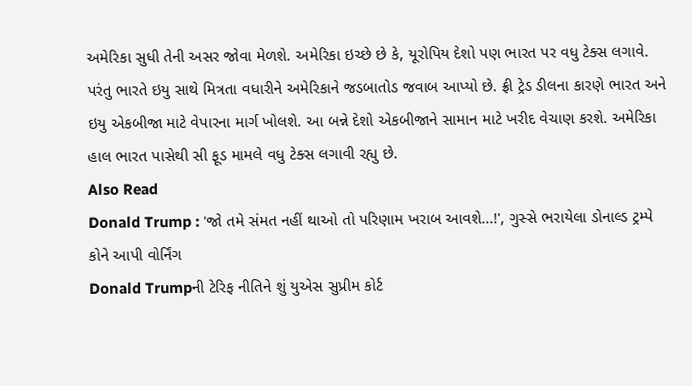અમેરિકા સુધી તેની અસર જોવા મેળશે. અમેરિકા ઇચ્છે છે કે, યૂરોપિય દેશો પણ ભારત પર વધુ ટેક્સ લગાવે. પરંતુ ભારતે ઇયુ સાથે મિત્રતા વધારીને અમેરિકાને જડબાતોડ જવાબ આપ્યો છે. ફ્રી ટ્રેડ ડીલના કારણે ભારત અને ઇયુ એકબીજા માટે વેપારના માર્ગ ખોલશે. આ બન્ને દેશો એકબીજાને સામાન માટે ખરીદ વેચાણ કરશે. અમેરિકા હાલ ભારત પાસેથી સી ફૂડ મામલે વધુ ટેક્સ લગાવી રહ્યુ છે.
Also Read
Donald Trump : 'જો તમે સંમત નહીં થાઓ તો પરિણામ ખરાબ આવશે...!', ગુસ્સે ભરાયેલા ડોનાલ્ડ ટ્રમ્પે કોને આપી વોર્નિંગ
Donald Trumpની ટેરિફ નીતિને શું યુએસ સુપ્રીમ કોર્ટ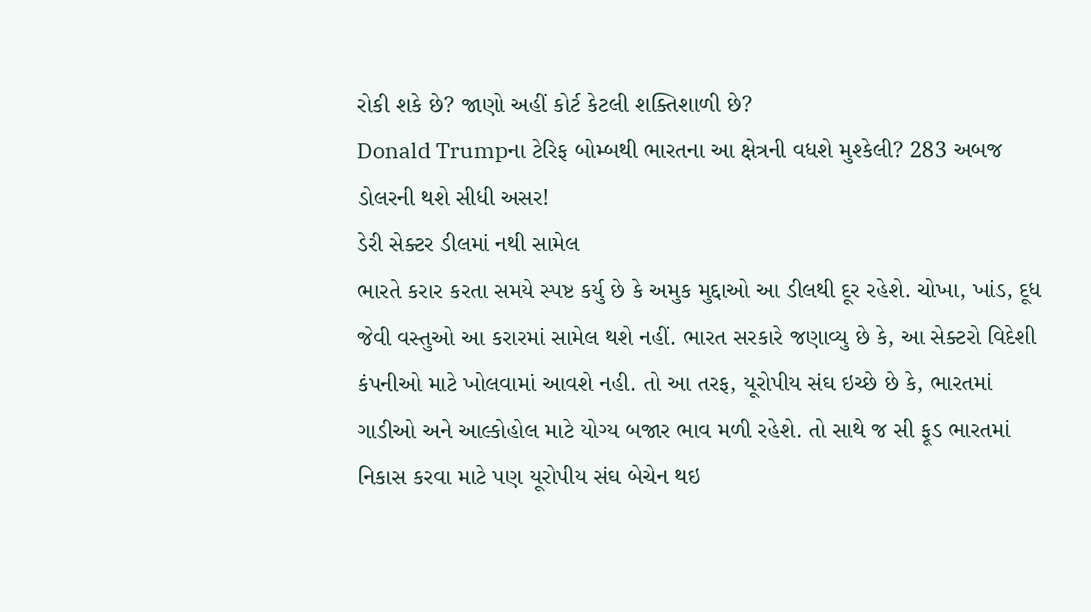રોકી શકે છે? જાણો અહીં કોર્ટ કેટલી શક્તિશાળી છે?
Donald Trumpના ટેરિફ બોમ્બથી ભારતના આ ક્ષેત્રની વધશે મુશ્કેલી? 283 અબજ ડોલરની થશે સીધી અસર!
ડેરી સેક્ટર ડીલમાં નથી સામેલ
ભારતે કરાર કરતા સમયે સ્પષ્ટ કર્યુ છે કે અમુક મુદ્દાઓ આ ડીલથી દૂર રહેશે. ચોખા, ખાંડ, દૂધ જેવી વસ્તુઓ આ કરારમાં સામેલ થશે નહીં. ભારત સરકારે જણાવ્યુ છે કે, આ સેક્ટરો વિદેશી કંપનીઓ માટે ખોલવામાં આવશે નહી. તો આ તરફ, યૂરોપીય સંઘ ઇચ્છે છે કે, ભારતમાં ગાડીઓ અને આલ્કોહોલ માટે યોગ્ય બજાર ભાવ મળી રહેશે. તો સાથે જ સી ફૂડ ભારતમાં નિકાસ કરવા માટે પણ યૂરોપીય સંઘ બેચેન થઇ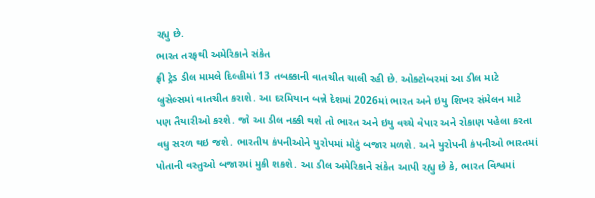રહ્યુ છે.
ભારત તરફથી અમેરિકાને સંકેત
ફ્રી ટ્રેડ ડીલ મામલે દિલ્હીમાં 13 તબક્કાની વાતચીત ચાલી રહી છે. ઓક્ટોબરમાં આ ડીલ માટે બ્રુસેલ્સમાં વાતચીત કરાશે. આ દરમિયાન બન્ને દેશમાં 2026માં ભારત અને ઇયુ શિખર સંમેલન માટે પણ તૈયારીઓ કરશે. જો આ ડીલ નક્કી થશે તો ભારત અને ઇયુ વચ્ચે વેપાર અને રોકાણ પહેલા કરતા વધુ સરળ થઇ જશે. ભારતીય કંપનીઓને યુરોપમાં મોટું બજાર મળશે. અને યુરોપની કંપનીઓ ભારતમાં પોતાની વસ્તુઓ બજારમાં મુકી શકશે. આ ડીલ અમેરિકાને સંકેત આપી રહ્યુ છે કે, ભારત વિશ્વમાં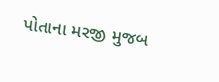પોતાના મરજી મુજબ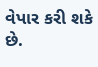વેપાર કરી શકે છે.